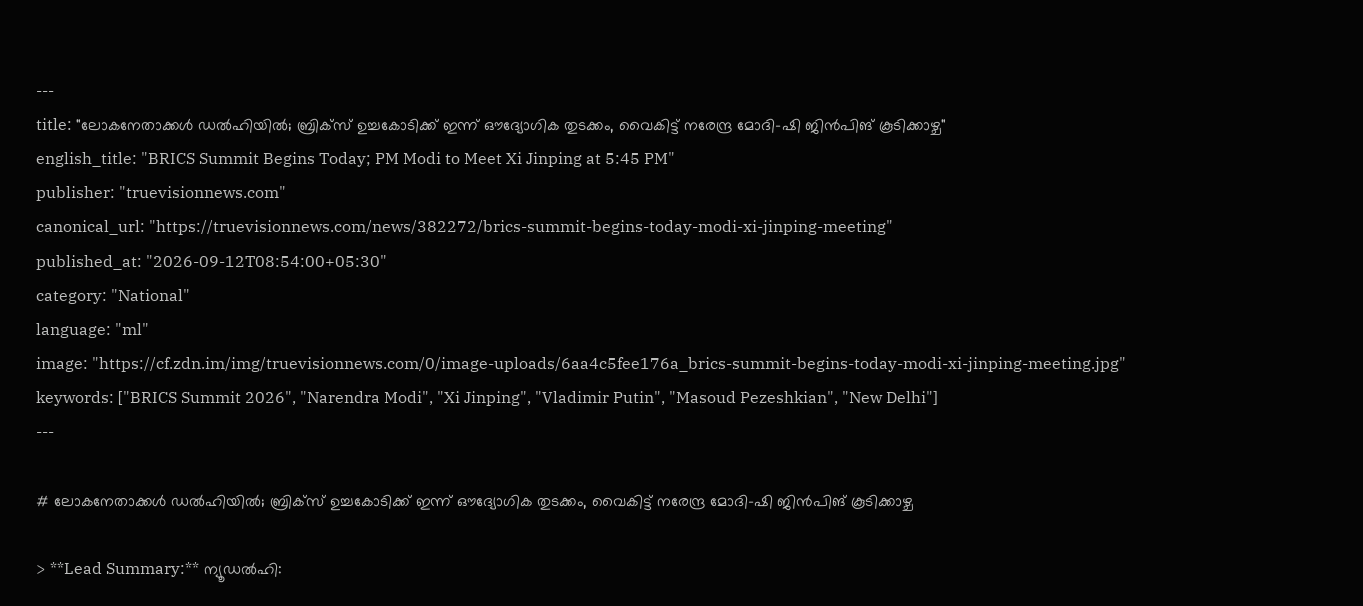---
title: "ലോകനേതാക്കൾ ഡൽഹിയിൽ; ബ്രിക്സ് ഉച്ചകോടിക്ക് ഇന്ന് ഔദ്യോഗിക തുടക്കം, വൈകിട്ട് നരേന്ദ്ര മോദി-ഷി ജിന്‍പിങ് കൂടിക്കാഴ്ച"
english_title: "BRICS Summit Begins Today; PM Modi to Meet Xi Jinping at 5:45 PM"
publisher: "truevisionnews.com"
canonical_url: "https://truevisionnews.com/news/382272/brics-summit-begins-today-modi-xi-jinping-meeting"
published_at: "2026-09-12T08:54:00+05:30"
category: "National"
language: "ml"
image: "https://cf.zdn.im/img/truevisionnews.com/0/image-uploads/6aa4c5fee176a_brics-summit-begins-today-modi-xi-jinping-meeting.jpg"
keywords: ["BRICS Summit 2026", "Narendra Modi", "Xi Jinping", "Vladimir Putin", "Masoud Pezeshkian", "New Delhi"]
---

# ലോകനേതാക്കൾ ഡൽഹിയിൽ; ബ്രിക്സ് ഉച്ചകോടിക്ക് ഇന്ന് ഔദ്യോഗിക തുടക്കം, വൈകിട്ട് നരേന്ദ്ര മോദി-ഷി ജിന്‍പിങ് കൂടിക്കാഴ്ച

> **Lead Summary:** ന്യൂഡല്‍ഹി: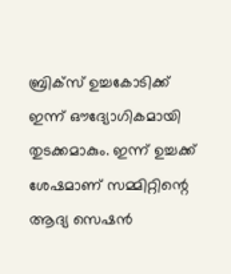ബ്രിക്‌സ് ഉച്ചകോടിക്ക് ഇന്ന് ഔദ്യോഗികമായി തുടക്കമാകും. ഇന്ന് ഉച്ചക്ക് ശേഷമാണ് സമ്മിറ്റിന്റെ ആദ്യ സെഷന്‍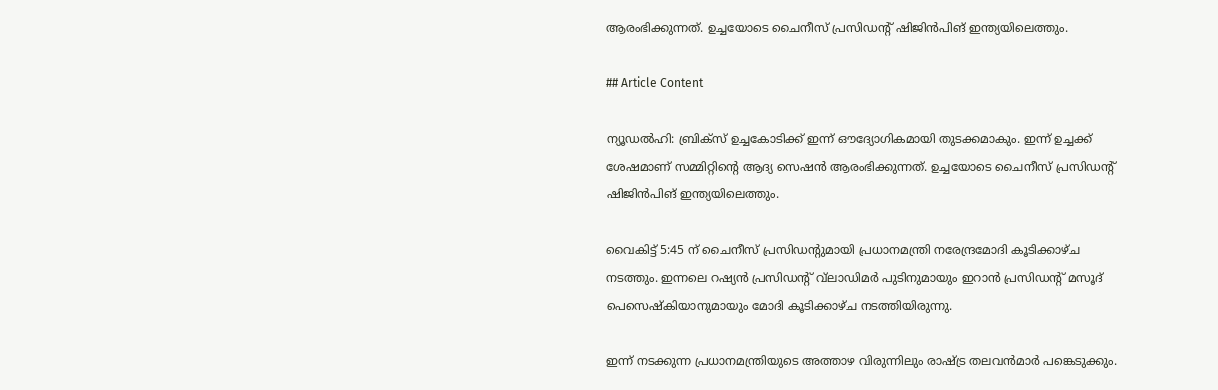ആരംഭിക്കുന്നത്. ഉച്ചയോടെ ചൈനീസ് പ്രസിഡന്റ് ഷിജിന്‍പിങ് ഇന്ത്യയിലെത്തും.

## Article Content

ന്യൂഡല്‍ഹി: ബ്രിക്‌സ് ഉച്ചകോടിക്ക് ഇന്ന് ഔദ്യോഗികമായി തുടക്കമാകും. ഇന്ന് ഉച്ചക്ക് ശേഷമാണ് സമ്മിറ്റിന്റെ ആദ്യ സെഷന്‍ ആരംഭിക്കുന്നത്. ഉച്ചയോടെ ചൈനീസ് പ്രസിഡന്റ് ഷിജിന്‍പിങ് ഇന്ത്യയിലെത്തും.

വൈകിട്ട് 5:45 ന് ചൈനീസ് പ്രസിഡന്റുമായി പ്രധാനമന്ത്രി നരേന്ദ്രമോദി കൂടിക്കാഴ്ച നടത്തും. ഇന്നലെ റഷ്യന്‍ പ്രസിഡന്റ് വ്‌ലാഡിമര്‍ പുടിനുമായും ഇറാന്‍ പ്രസിഡന്റ് മസൂദ് പെസെഷ്‌കിയാനുമായും മോദി കൂടിക്കാഴ്ച നടത്തിയിരുന്നു.

ഇന്ന് നടക്കുന്ന പ്രധാനമന്ത്രിയുടെ അത്താഴ വിരുന്നിലും രാഷ്ട്ര തലവന്‍മാര്‍ പങ്കെടുക്കും.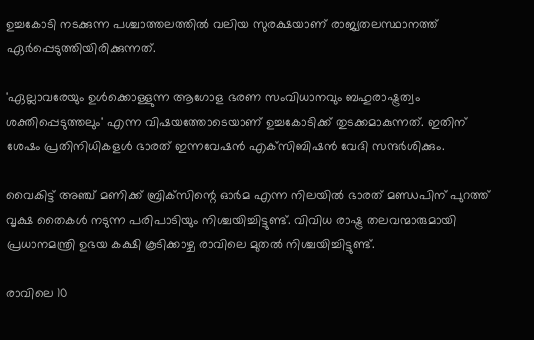ഉച്ചകോടി നടക്കുന്ന പശ്ചാത്തലത്തില്‍ വലിയ സുരക്ഷയാണ് രാജ്യതലസ്ഥാനത്ത് ഏര്‍പ്പെടുത്തിയിരിക്കുന്നത്.

'ഏല്ലാവരേയും ഉള്‍ക്കൊള്ളുന്ന ആഗോള ഭരണ സംവിധാനവും ബഹുരാഷ്ട്രത്വം ശക്തിപ്പെടുത്തലും' എന്ന വിഷയത്തോടെയാണ് ഉച്ചകോടിക്ക് തുടക്കമാകുന്നത്. ഇതിന് ശേഷം പ്രതിനിധികളള്‍ ഭാരത് ഇന്നവേഷന്‍ എക്‌സിബിഷന്‍ വേദി സന്ദര്‍ശിക്കും.

വൈകിട്ട് അഞ്ച് മണിക്ക് ബ്രിക്‌സിന്റെ ഓര്‍മ എന്ന നിലയില്‍ ഭാരത് മണ്ഡപിന് പുറത്ത് വൃക്ഷ തൈകള്‍ നടുന്ന പരിപാടിയും നിശ്ചയിച്ചിട്ടുണ്ട്. വിവിധ രാഷ്ട്ര തലവന്മാരുമായി പ്രധാനമന്ത്രി ഉഭയ കക്ഷി കൂടിക്കാഴ്ച രാവിലെ മുതല്‍ നിശ്ചയിച്ചിട്ടുണ്ട്.

രാവിലെ 10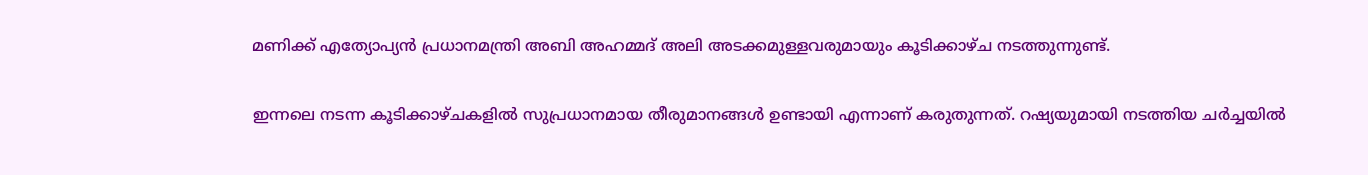മണിക്ക് എത്യോപ്യന്‍ പ്രധാനമന്ത്രി അബി അഹമ്മദ് അലി അടക്കമുള്ളവരുമായും കൂടിക്കാഴ്ച നടത്തുന്നുണ്ട്.

ഇന്നലെ നടന്ന കൂടിക്കാഴ്ചകളില്‍ സുപ്രധാനമായ തീരുമാനങ്ങള്‍ ഉണ്ടായി എന്നാണ് കരുതുന്നത്. റഷ്യയുമായി നടത്തിയ ചര്‍ച്ചയില്‍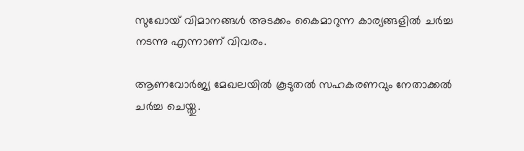സുഖോയ് വിമാനങ്ങള്‍ അടക്കം കൈമാറുന്ന കാര്യങ്ങളില്‍ ചര്‍ച്ച നടന്നു എന്നാണ് വിവരം.

ആണവോര്‍ജ്യ മേഖലയില്‍ കൂടുതല്‍ സഹകരണവും നേതാക്കല്‍ ചര്‍ച്ച ചെയ്തു.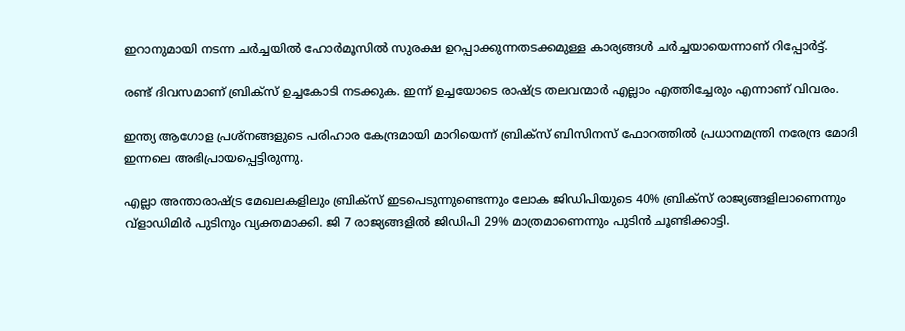ഇറാനുമായി നടന്ന ചര്‍ച്ചയില്‍ ഹോര്‍മൂസില്‍ സുരക്ഷ ഉറപ്പാക്കുന്നതടക്കമുള്ള കാര്യങ്ങള്‍ ചര്‍ച്ചയായെന്നാണ് റിപ്പോര്‍ട്ട്.

രണ്ട് ദിവസമാണ് ബ്രിക്‌സ് ഉച്ചകോടി നടക്കുക. ഇന്ന് ഉച്ചയോടെ രാഷ്ട്ര തലവന്മാര്‍ എല്ലാം എത്തിച്ചേരും എന്നാണ് വിവരം.

ഇന്ത്യ ആഗോള പ്രശ്‌നങ്ങളുടെ പരിഹാര കേന്ദ്രമായി മാറിയെന്ന് ബ്രിക്‌സ് ബിസിനസ് ഫോറത്തില്‍ പ്രധാനമന്ത്രി നരേന്ദ്ര മോദി ഇന്നലെ അഭിപ്രായപ്പെട്ടിരുന്നു.

എല്ലാ അന്താരാഷ്ട്ര മേഖലകളിലും ബ്രിക്‌സ് ഇടപെടുന്നുണ്ടെന്നും ലോക ജിഡിപിയുടെ 40% ബ്രിക്‌സ് രാജ്യങ്ങളിലാണെന്നും വ്‌ളാഡിമിര്‍ പുടിനും വ്യക്തമാക്കി. ജി 7 രാജ്യങ്ങളില്‍ ജിഡിപി 29% മാത്രമാണെന്നും പുടിന്‍ ചൂണ്ടിക്കാട്ടി.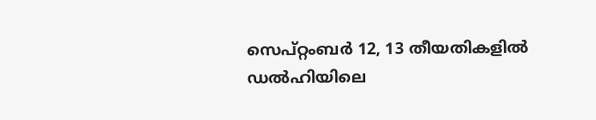സെപ്റ്റംബര്‍ 12, 13 തീയതികളില്‍ ഡല്‍ഹിയിലെ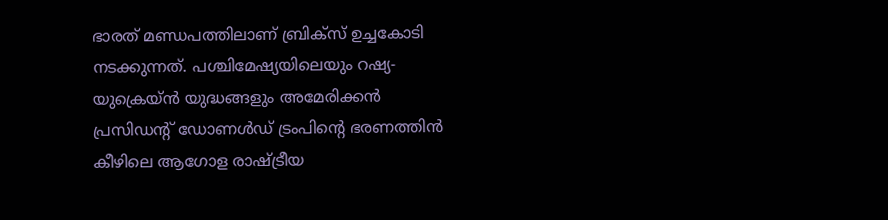ഭാരത് മണ്ഡപത്തിലാണ് ബ്രിക്‌സ് ഉച്ചകോടി നടക്കുന്നത്. പശ്ചിമേഷ്യയിലെയും റഷ്യ-യുക്രെയ്ൻ യുദ്ധങ്ങളും അമേരിക്കന്‍ പ്രസിഡന്റ് ഡോണള്‍ഡ് ട്രംപിന്റെ ഭരണത്തിന്‍ കീഴിലെ ആഗോള രാഷ്ട്രീയ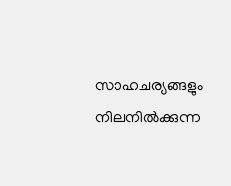സാഹചര്യങ്ങളും നിലനില്‍ക്കുന്ന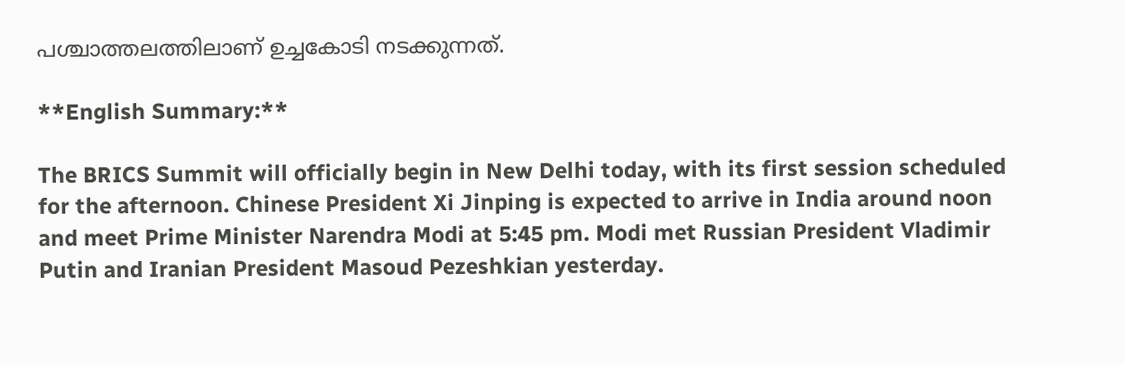പശ്ചാത്തലത്തിലാണ് ഉച്ചകോടി നടക്കുന്നത്.

**English Summary:**

The BRICS Summit will officially begin in New Delhi today, with its first session scheduled for the afternoon. Chinese President Xi Jinping is expected to arrive in India around noon and meet Prime Minister Narendra Modi at 5:45 pm. Modi met Russian President Vladimir Putin and Iranian President Masoud Pezeshkian yesterday.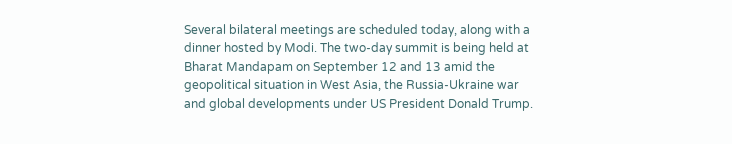Several bilateral meetings are scheduled today, along with a dinner hosted by Modi. The two-day summit is being held at Bharat Mandapam on September 12 and 13 amid the geopolitical situation in West Asia, the Russia-Ukraine war and global developments under US President Donald Trump.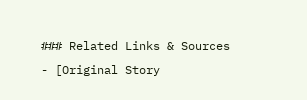### Related Links & Sources
- [Original Story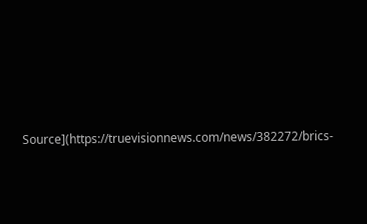Source](https://truevisionnews.com/news/382272/brics-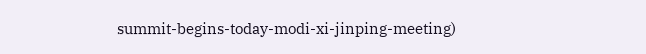summit-begins-today-modi-xi-jinping-meeting)